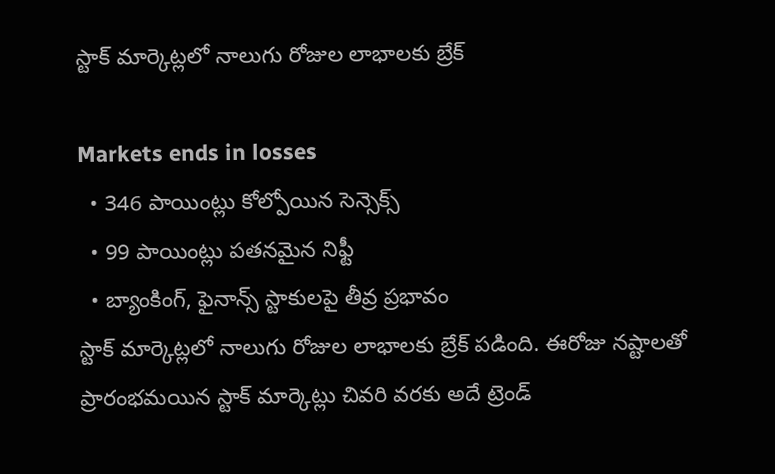స్టాక్ మార్కెట్లలో నాలుగు రోజుల లాభాలకు బ్రేక్

Markets ends in losses
  • 346 పాయింట్లు కోల్పోయిన సెన్సెక్స్
  • 99 పాయింట్లు పతనమైన నిఫ్టీ
  • బ్యాంకింగ్, ఫైనాన్స్ స్టాకులపై తీవ్ర ప్రభావం
స్టాక్ మార్కెట్లలో నాలుగు రోజుల లాభాలకు బ్రేక్ పడింది. ఈరోజు నష్టాలతో ప్రారంభమయిన స్టాక్ మార్కెట్లు చివరి వరకు అదే ట్రెండ్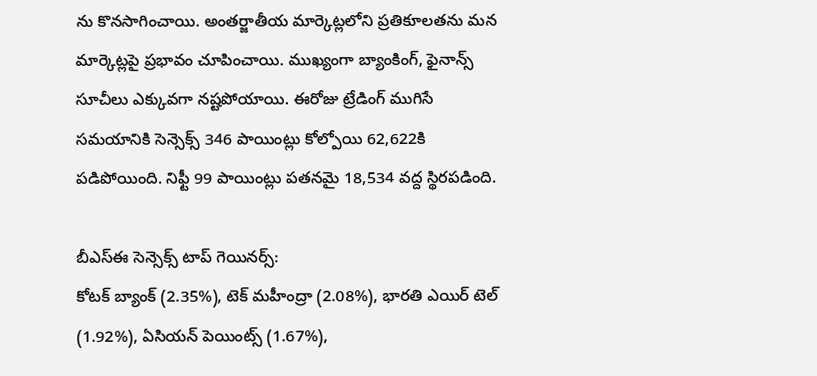ను కొనసాగించాయి. అంతర్జాతీయ మార్కెట్లలోని ప్రతికూలతను మన మార్కెట్లపై ప్రభావం చూపించాయి. ముఖ్యంగా బ్యాంకింగ్, ఫైనాన్స్ సూచీలు ఎక్కువగా నష్టపోయాయి. ఈరోజు ట్రేడింగ్ ముగిసే సమయానికి సెన్సెక్స్ 346 పాయింట్లు కోల్పోయి 62,622కి పడిపోయింది. నిఫ్టీ 99 పాయింట్లు పతనమై 18,534 వద్ద స్థిరపడింది.

బీఎస్ఈ సెన్సెక్స్ టాప్ గెయినర్స్:
కోటక్ బ్యాంక్ (2.35%), టెక్ మహీంద్రా (2.08%), భారతి ఎయిర్ టెల్ (1.92%), ఏసియన్ పెయింట్స్ (1.67%),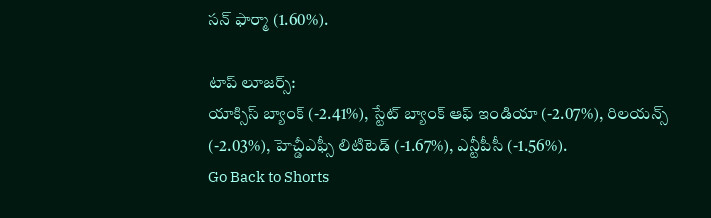సన్ ఫార్మా (1.60%).

టాప్ లూజర్స్:
యాక్సిస్ బ్యాంక్ (-2.41%), స్టేట్ బ్యాంక్ ఆఫ్ ఇండియా (-2.07%), రిలయన్స్ (-2.03%), హెచ్డీఎఫ్సీ లిటిటెడ్ (-1.67%), ఎన్టీపీసీ (-1.56%).
Go Back to Shorts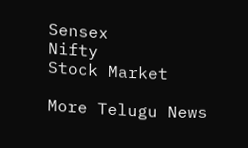Sensex
Nifty
Stock Market

More Telugu News